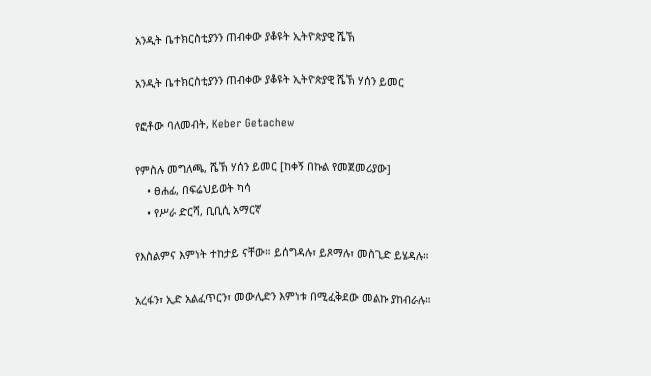አንዲት ቤተክርስቲያንን ጠብቀው ያቆዩት ኢትዮጵያዊ ሼኽ

አንዲት ቤተክርስቲያንን ጠብቀው ያቆዩት ኢትዮጵያዊ ሼኽ ሃሰን ይመር

የፎቶው ባለመብት, Keber Getachew

የምስሉ መግለጫ, ሼኽ ሃሰን ይመር [ከቀኝ በኩል የመጀመሪያው]
    • ፀሐፊ, በፍሬህይወት ካሳ
    • የሥራ ድርሻ, ቢቢሲ አማርኛ

የእስልምና እምነት ተከታይ ናቸው። ይሰግዳሉ፣ ይጾማሉ፣ መስጊድ ይሄዳሉ።

አረፋን፣ ኢድ አልፈጥርን፣ መውሊድን እምነቱ በሚፈቅደው መልኩ ያከብራሉ።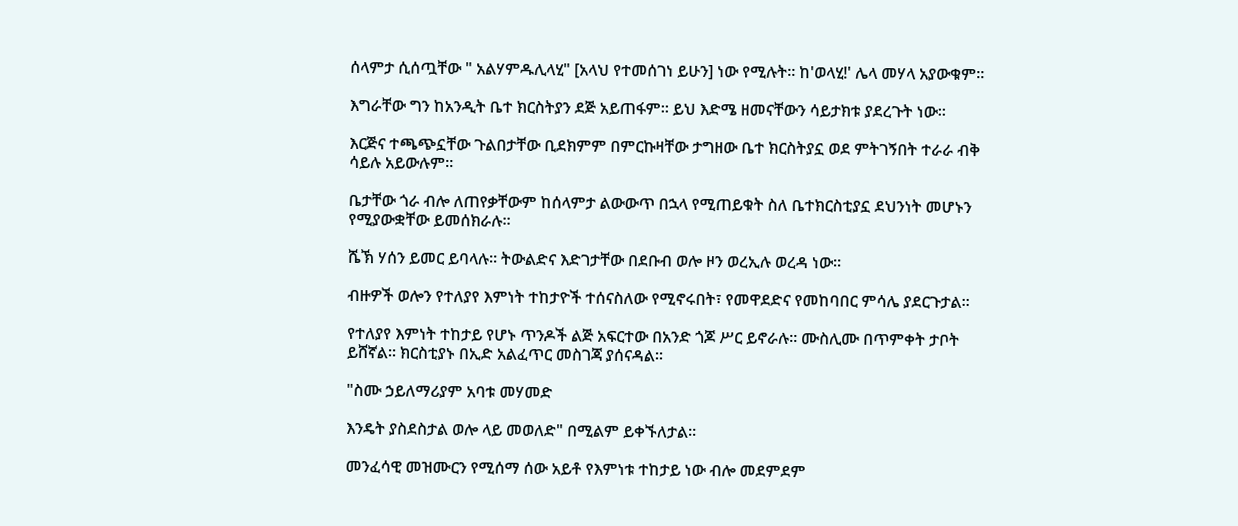ሰላምታ ሲሰጧቸው " አልሃምዱሊላሂ" [አላህ የተመሰገነ ይሁን] ነው የሚሉት። ከ'ወላሂ!' ሌላ መሃላ አያውቁም።

እግራቸው ግን ከአንዲት ቤተ ክርስትያን ደጅ አይጠፋም። ይህ እድሜ ዘመናቸውን ሳይታክቱ ያደረጉት ነው።

እርጅና ተጫጭኗቸው ጉልበታቸው ቢደክምም በምርኩዛቸው ታግዘው ቤተ ክርስትያኗ ወደ ምትገኝበት ተራራ ብቅ ሳይሉ አይውሉም።

ቤታቸው ጎራ ብሎ ለጠየቃቸውም ከሰላምታ ልውውጥ በኋላ የሚጠይቁት ስለ ቤተክርስቲያኗ ደህንነት መሆኑን የሚያውቋቸው ይመሰክራሉ።

ሼኽ ሃሰን ይመር ይባላሉ። ትውልድና እድገታቸው በደቡብ ወሎ ዞን ወረኢሉ ወረዳ ነው።

ብዙዎች ወሎን የተለያየ እምነት ተከታዮች ተሰናስለው የሚኖሩበት፣ የመዋደድና የመከባበር ምሳሌ ያደርጉታል።

የተለያየ እምነት ተከታይ የሆኑ ጥንዶች ልጅ አፍርተው በአንድ ጎጆ ሥር ይኖራሉ። ሙስሊሙ በጥምቀት ታቦት ይሸኛል። ክርስቲያኑ በኢድ አልፈጥር መስገጃ ያሰናዳል።

"ስሙ ኃይለማሪያም አባቱ መሃመድ

እንዴት ያስደስታል ወሎ ላይ መወለድ" በሚልም ይቀኙለታል።

መንፈሳዊ መዝሙርን የሚሰማ ሰው አይቶ የእምነቱ ተከታይ ነው ብሎ መደምደም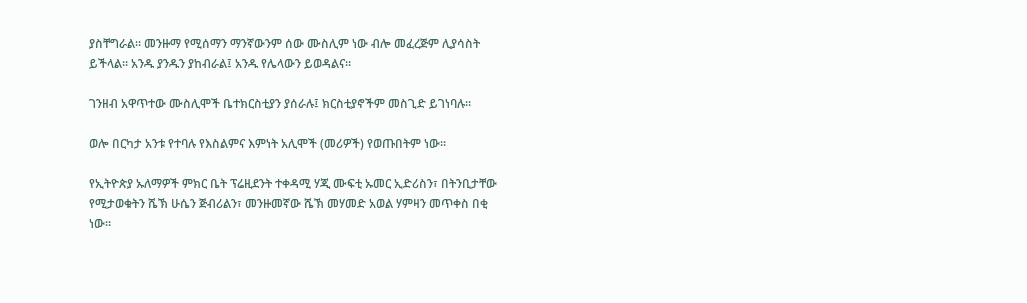ያስቸግራል። መንዙማ የሚሰማን ማንኛውንም ሰው ሙስሊም ነው ብሎ መፈረጅም ሊያሳስት ይችላል። አንዱ ያንዱን ያከብራል፤ አንዱ የሌላውን ይወዳልና።

ገንዘብ አዋጥተው ሙስሊሞች ቤተክርስቲያን ያሰራሉ፤ ክርስቲያኖችም መስጊድ ይገነባሉ።

ወሎ በርካታ አንቱ የተባሉ የእስልምና እምነት አሊሞች (መሪዎች) የወጡበትም ነው።

የኢትዮጵያ ኡለማዎች ምክር ቤት ፕሬዚደንት ተቀዳሚ ሃጂ ሙፍቲ ኡመር ኢድሪስን፣ በትንቢታቸው የሚታወቁትን ሼኽ ሁሴን ጅብሪልን፣ መንዙመኛው ሼኽ መሃመድ አወል ሃምዛን መጥቀስ በቂ ነው።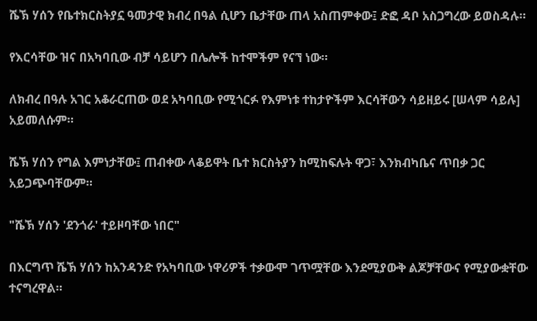ሼኽ ሃሰን የቤተክርስትያኗ ዓመታዊ ክብረ በዓል ሲሆን ቤታቸው ጠላ አስጠምቀው፤ ድፎ ዳቦ አስጋግረው ይወስዳሉ።

የእርሳቸው ዝና በአካባቢው ብቻ ሳይሆን በሌሎች ከተሞችም የናኘ ነው።

ለክብረ በዓሉ አገር አቆራርጠው ወደ አካባቢው የሚጎርፉ የእምነቱ ተከታዮችም እርሳቸውን ሳይዘይሩ [ሠላም ሳይሉ] አይመለሱም።

ሼኽ ሃሰን የግል እምነታቸው፤ ጠብቀው ላቆይዋት ቤተ ክርስትያን ከሚከፍሉት ዋጋ፣ እንክብካቤና ጥበቃ ጋር አይጋጭባቸውም።

"ሼኽ ሃሰን 'ደንጎራ' ተይዞባቸው ነበር"

በእርግጥ ሼኽ ሃሰን ከአንዳንድ የአካባቢው ነዋሪዎች ተቃውሞ ገጥሟቸው እንደሚያውቅ ልጆቻቸውና የሚያውቋቸው ተናግረዋል።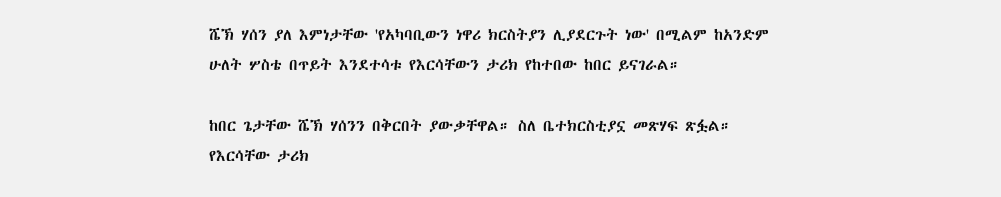ሼኽ ሃሰን ያለ እምነታቸው 'የአካባቢውን ነዋሪ ክርስትያን ሊያደርጉት ነው' በሚልም ከአንድም ሁለት ሦስቴ በጥይት እንደተሳቱ የእርሳቸውን ታሪክ የከተበው ከበር ይናገራል።

ከበር ጌታቸው ሼኽ ሃሰንን በቅርበት ያውቃቸዋል። ስለ ቤተክርስቲያኗ መጽሃፍ ጽፏል። የእርሳቸው ታሪክ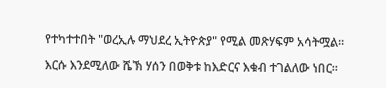የተካተተበት "ወረኢሉ ማህደረ ኢትዮጵያ" የሚል መጽሃፍም አሳትሟል።

እርሱ እንደሚለው ሼኽ ሃሰን በወቅቱ ከእድርና እቁብ ተገልለው ነበር።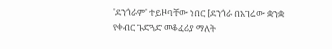'ደንጎራም' ተይዞባቸው ነበር [ደንጎራ በአገሬው ቋንቋ የቀብር ጉድጓድ መቆፈሪያ ማለት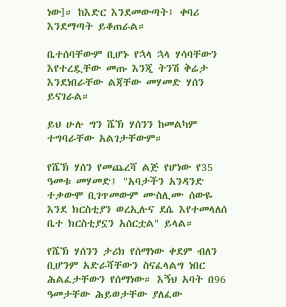ነው]። ከእድር እንደመውጣት፤ ቀባሪ እንደማጣት ይቆጠራል።

ቤተሰባቸውም ቢሆኑ የኋላ ኋላ ሃሳባቸውን እየተረዷቸው መጡ እንጂ ትንሽ ቅሬታ እንደነበራቸው ልጃቸው መሃመድ ሃሰን ይናገራል።

ይህ ሁሉ ግን ሼኽ ሃሰንን ከመልካም ተግባራቸው አልገታቸውም።

የሼኽ ሃሰን የመጨረሻ ልጅ የሆነው የ35 ዓመቱ መሃመድ፤ "አባታችን አንዳንድ ተቃውሞ ቢገጥመውም ሙስሊሙ ሰውዬ እንደ ክርስቲያን ወረኢሉና ደሴ እየተመላለሰ ቤተ ክርስቲያኗን አሰርቷል" ይላል።

የሼኽ ሃሰንን ታሪክ የሰማነው ቀደም ብለን ቢሆንም አድራሻቸውን ስናፈላልግ ነበር ሕልፈታቸውን የሰማነው። እኝህ አባት በ96 ዓመታቸው ሕይወታቸው ያለፈው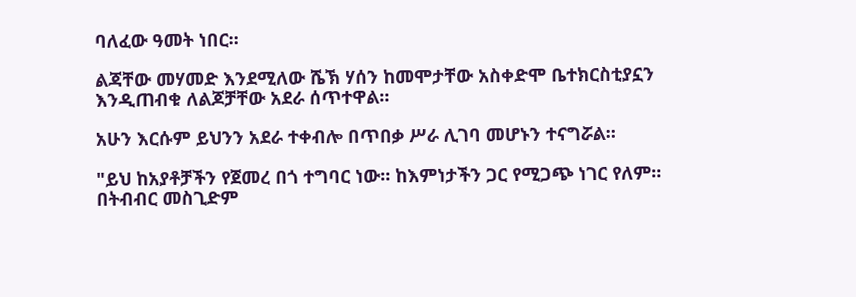ባለፈው ዓመት ነበር።

ልጃቸው መሃመድ እንደሚለው ሼኽ ሃሰን ከመሞታቸው አስቀድሞ ቤተክርስቲያኗን እንዲጠብቁ ለልጆቻቸው አደራ ሰጥተዋል።

አሁን እርሱም ይህንን አደራ ተቀብሎ በጥበቃ ሥራ ሊገባ መሆኑን ተናግሯል።

"ይህ ከአያቶቻችን የጀመረ በጎ ተግባር ነው። ከእምነታችን ጋር የሚጋጭ ነገር የለም። በትብብር መስጊድም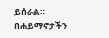ይሰራል። በሐይማኖታችን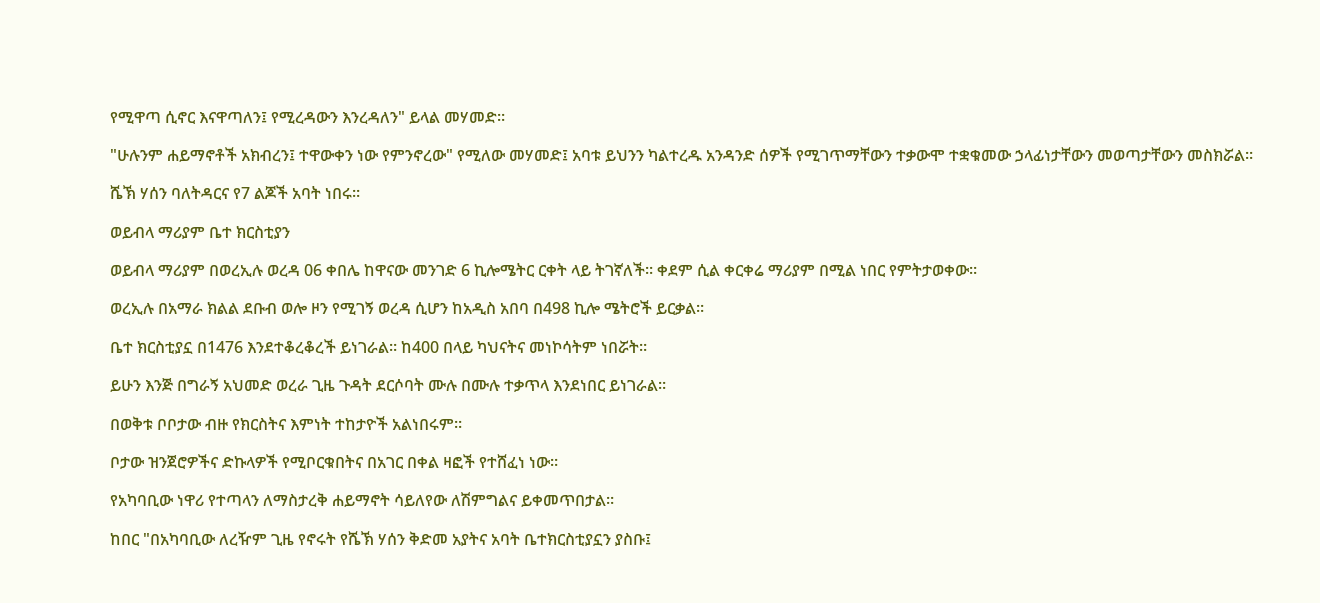የሚዋጣ ሲኖር እናዋጣለን፤ የሚረዳውን እንረዳለን" ይላል መሃመድ።

"ሁሉንም ሐይማኖቶች አክብረን፤ ተዋውቀን ነው የምንኖረው" የሚለው መሃመድ፤ አባቱ ይህንን ካልተረዱ አንዳንድ ሰዎች የሚገጥማቸውን ተቃውሞ ተቋቁመው ኃላፊነታቸውን መወጣታቸውን መስክሯል።

ሼኽ ሃሰን ባለትዳርና የ7 ልጆች አባት ነበሩ።

ወይብላ ማሪያም ቤተ ክርስቲያን

ወይብላ ማሪያም በወረኢሉ ወረዳ 06 ቀበሌ ከዋናው መንገድ 6 ኪሎሜትር ርቀት ላይ ትገኛለች። ቀደም ሲል ቀርቀሬ ማሪያም በሚል ነበር የምትታወቀው።

ወረኢሉ በአማራ ክልል ደቡብ ወሎ ዞን የሚገኝ ወረዳ ሲሆን ከአዲስ አበባ በ498 ኪሎ ሜትሮች ይርቃል።

ቤተ ክርስቲያኗ በ1476 እንደተቆረቆረች ይነገራል። ከ400 በላይ ካህናትና መነኮሳትም ነበሯት።

ይሁን እንጅ በግራኝ አህመድ ወረራ ጊዜ ጉዳት ደርሶባት ሙሉ በሙሉ ተቃጥላ እንደነበር ይነገራል።

በወቅቱ ቦቦታው ብዙ የክርስትና እምነት ተከታዮች አልነበሩም።

ቦታው ዝንጀሮዎችና ድኩላዎች የሚቦርቁበትና በአገር በቀል ዛፎች የተሸፈነ ነው።

የአካባቢው ነዋሪ የተጣላን ለማስታረቅ ሐይማኖት ሳይለየው ለሽምግልና ይቀመጥበታል።

ከበር "በአካባቢው ለረዥም ጊዜ የኖሩት የሼኽ ሃሰን ቅድመ አያትና አባት ቤተክርስቲያኗን ያስቡ፤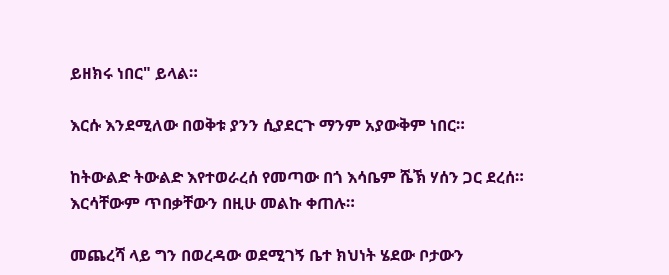ይዘክሩ ነበር" ይላል።

እርሱ እንደሚለው በወቅቱ ያንን ሲያደርጉ ማንም አያውቅም ነበር።

ከትውልድ ትውልድ እየተወራረሰ የመጣው በጎ እሳቤም ሼኽ ሃሰን ጋር ደረሰ። እርሳቸውም ጥበቃቸውን በዚሁ መልኩ ቀጠሉ።

መጨረሻ ላይ ግን በወረዳው ወደሚገኝ ቤተ ክህነት ሄደው ቦታውን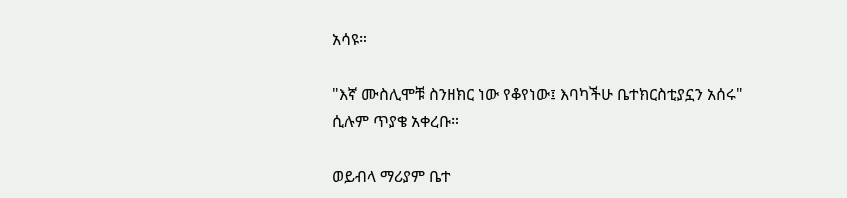አሳዩ።

"እኛ ሙስሊሞቹ ስንዘክር ነው የቆየነው፤ እባካችሁ ቤተክርስቲያኗን አሰሩ" ሲሉም ጥያቄ አቀረቡ።

ወይብላ ማሪያም ቤተ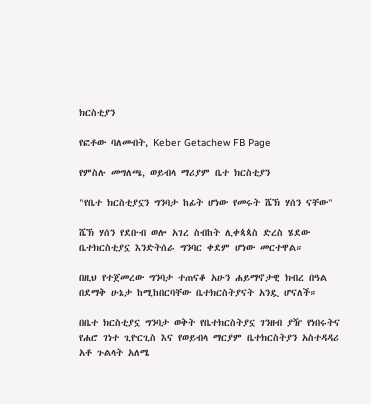ክርስቲያን

የፎቶው ባለመብት, Keber Getachew FB Page

የምስሉ መግለጫ, ወይብላ ማሪያም ቤተ ክርስቲያን

"የቤተ ክርስቲያኗን ግንባታ ከፊት ሆነው የመሩት ሼኽ ሃሰን ናቸው"

ሼኽ ሃሰን የደቡብ ወሎ አገረ ስብከት ሊቀጳጳስ ድረስ ሄደው ቤተክርስቲያኗ እንድትሰራ ግንባር ቀደም ሆነው መርተዋል።

በዚህ የተጀመረው ግንባታ ተጠናቆ አሁን ሐይማኖታዊ ክብረ በዓል በደማቅ ሁኔታ ከሚከበርባቸው ቤተክርስትያናት አንዷ ሆናለች።

በቤተ ክርስቲያኗ ግንባታ ወቅት የቤተክርስትያኗ ገንዘብ ያዥ የነበሩትና የሐሮ ገነተ ጊዮርጊስ እና የወይብላ ማርያም ቤተክርስትያን አስተዳዳሪ አቶ ጉልላት አለሜ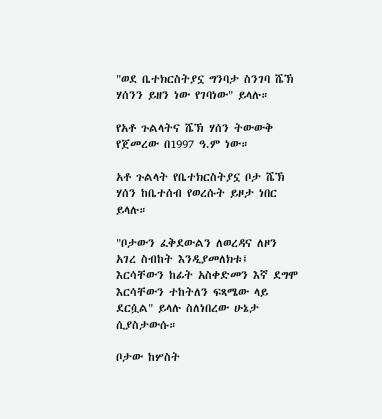"ወደ ቤተክርስትያኗ ግንባታ ስንገባ ሼኽ ሃሰንን ይዘን ነው የገባነው" ይላሉ።

የአቶ ጉልላትና ሼኽ ሃሰን ትውውቅ የጀመረው በ1997 ዓ.ም ነው።

አቶ ጉልላት የቤተክርስትያኗ ቦታ ሼኽ ሃሰን ከቤተሰብ የወረሱት ይዞታ ነበር ይላሉ።

"ቦታውን ፈቅደውልን ለወረዳና ለዞን አገረ ስብከት እንዲያመለክቱ፤ እርሳቸውን ከፊት አስቀድመን እኛ ደግሞ እርሳቸውን ተከትለን ፍጻሜው ላይ ደርሷል" ይላሉ ስለነበረው ሁኔታ ሲያስታውሱ።

ቦታው ከሦስት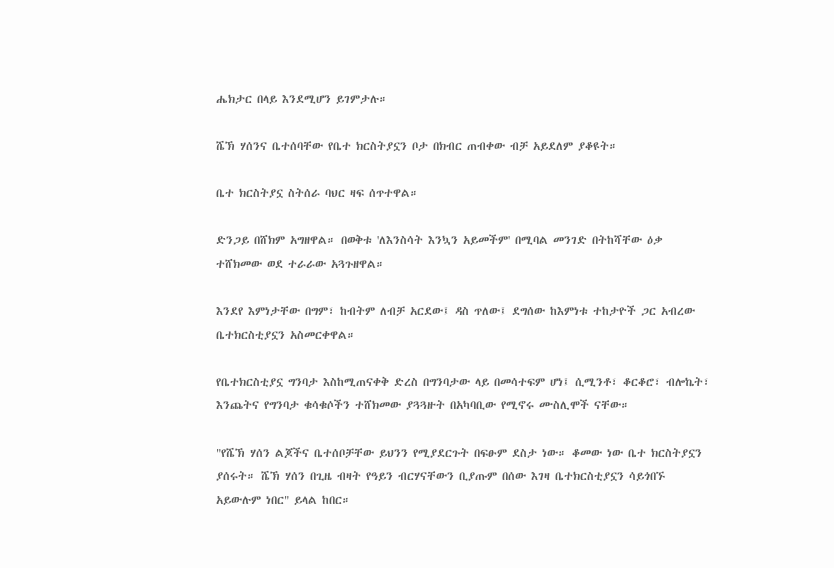ሔክታር በላይ እንደሚሆን ይገምታሉ።

ሼኽ ሃሰንና ቤተሰባቸው የቤተ ክርስትያኗን ቦታ በክብር ጠብቀው ብቻ አይደለም ያቆዩት።

ቤተ ክርስትያኗ ስትሰራ ባህር ዛፍ ሰጥተዋል።

ድንጋይ በሸክም አግዘዋል። በወቅቱ 'ለእንስሳት እንኳን አይመችም' በሚባል መንገድ በትከሻቸው ዕቃ ተሸክመው ወደ ተራራው አጓጉዘዋል።

እንደየ እምነታቸው በግም፣ ከብትም ለብቻ አርደው፤ ዳስ ጥለው፤ ደግሰው ከእምነቱ ተከታዮች ጋር አብረው ቤተክርስቲያኗን አስመርቀዋል።

የቤተክርስቲያኗ ግንባታ እስከሚጠናቀቅ ድረስ በግንባታው ላይ በመሳተፍም ሆነ፤ ሲሚንቶ፣ ቆርቆሮ፣ ብሎኬት፣ እንጨትና የግንባታ ቁሳቁሶችን ተሸክመው ያጓጓዙት በአካባቢው የሚኖሩ ሙስሊሞች ናቸው።

"የሼኽ ሃሰን ልጆችና ቤተሰቦቻቸው ይህንን የሚያደርጉት በፍፁም ደስታ ነው። ቆመው ነው ቤተ ክርስትያኗን ያሰሩት። ሼኽ ሃሰን በጊዜ ብዛት የዓይን ብርሃናቸውን ቢያጡም በሰው እገዛ ቤተክርስቲያኗን ሳይጎበኙ አይውሉም ነበር" ይላል ከበር።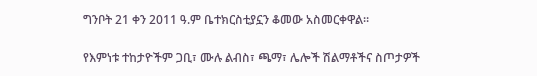ግንቦት 21 ቀን 2011 ዓ.ም ቤተክርስቲያኗን ቆመው አስመርቀዋል።

የእምነቱ ተከታዮችም ጋቢ፣ ሙሉ ልብስ፣ ጫማ፣ ሌሎች ሽልማቶችና ስጦታዎች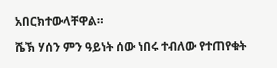አበርክተውላቸዋል።

ሼኽ ሃሰን ምን ዓይነት ሰው ነበሩ ተብለው የተጠየቁት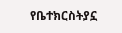የቤተክርስትያኗ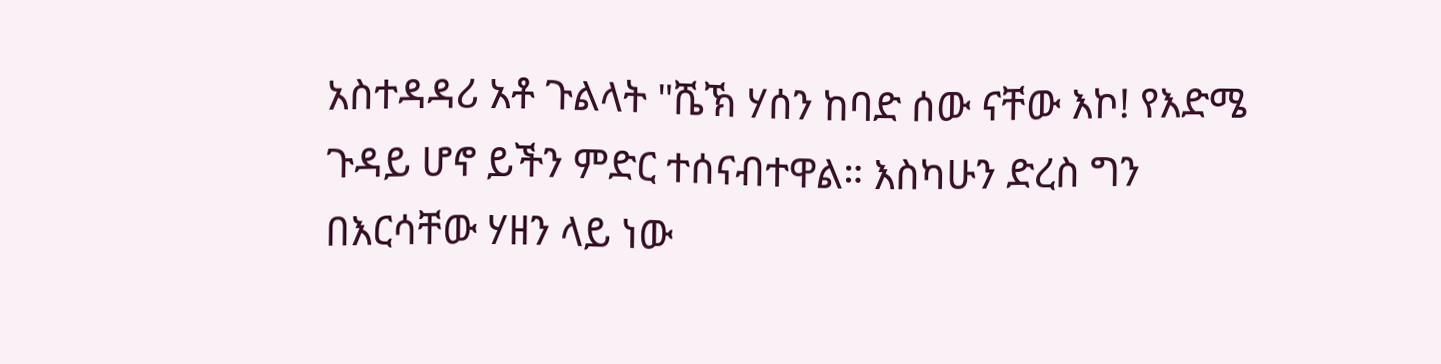አስተዳዳሪ አቶ ጉልላት "ሼኽ ሃሰን ከባድ ሰው ናቸው እኮ! የእድሜ ጉዳይ ሆኖ ይችን ምድር ተሰናብተዋል። እስካሁን ድረስ ግን በእርሳቸው ሃዘን ላይ ነው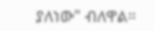ያለነው" ብለዋል።